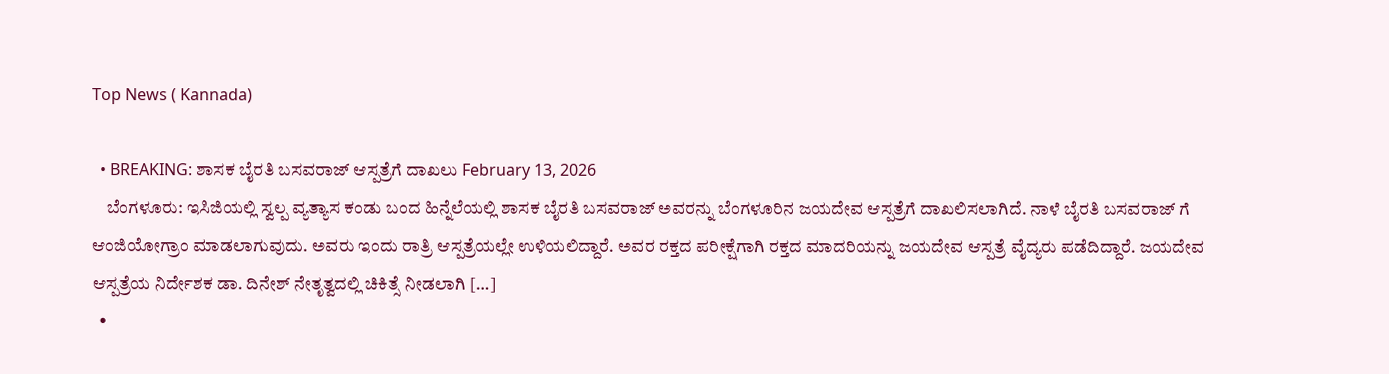Top News ( Kannada)

  • BREAKING: ಶಾಸಕ ಬೈರತಿ ಬಸವರಾಜ್ ಆಸ್ಪತ್ರೆಗೆ ದಾಖಲು February 13, 2026
    ಬೆಂಗಳೂರು: ಇಸಿಜಿಯಲ್ಲಿ ಸ್ವಲ್ಪ ವ್ಯತ್ಯಾಸ ಕಂಡು ಬಂದ ಹಿನ್ನೆಲೆಯಲ್ಲಿ ಶಾಸಕ ಬೈರತಿ ಬಸವರಾಜ್ ಅವರನ್ನು ಬೆಂಗಳೂರಿನ ಜಯದೇವ ಆಸ್ಪತ್ರೆಗೆ ದಾಖಲಿಸಲಾಗಿದೆ. ನಾಳೆ ಬೈರತಿ ಬಸವರಾಜ್ ಗೆ ಆಂಜಿಯೋಗ್ರಾಂ ಮಾಡಲಾಗುವುದು. ಅವರು ಇಂದು ರಾತ್ರಿ ಆಸ್ಪತ್ರೆಯಲ್ಲೇ ಉಳಿಯಲಿದ್ದಾರೆ. ಅವರ ರಕ್ತದ ಪರೀಕ್ಷೆಗಾಗಿ ರಕ್ತದ ಮಾದರಿಯನ್ನು ಜಯದೇವ ಆಸ್ಪತ್ರೆ ವೈದ್ಯರು ಪಡೆದಿದ್ದಾರೆ. ಜಯದೇವ ಆಸ್ಪತ್ರೆಯ ನಿರ್ದೇಶಕ ಡಾ. ದಿನೇಶ್ ನೇತೃತ್ವದಲ್ಲಿ ಚಿಕಿತ್ಸೆ ನೀಡಲಾಗಿ […]
  •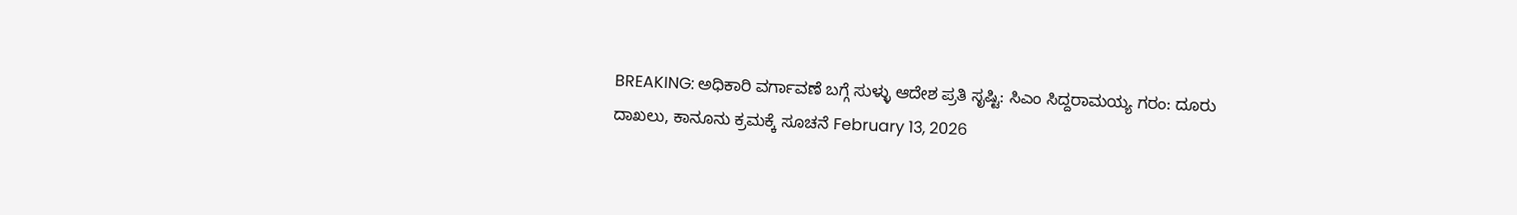BREAKING: ಅಧಿಕಾರಿ ವರ್ಗಾವಣೆ ಬಗ್ಗೆ ಸುಳ್ಳು ಆದೇಶ ಪ್ರತಿ ಸೃಷ್ಟಿ: ಸಿಎಂ ಸಿದ್ದರಾಮಯ್ಯ ಗರಂ: ದೂರು ದಾಖಲು, ಕಾನೂನು ಕ್ರಮಕ್ಕೆ ಸೂಚನೆ February 13, 2026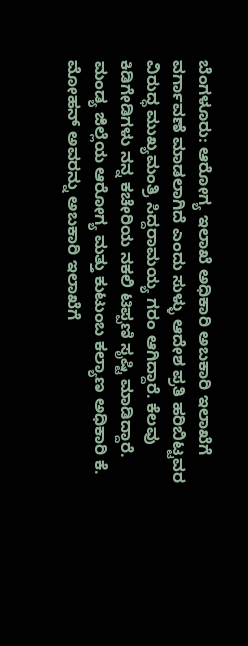ಬೆಂಗಳೂರು: ಆರೋಗ್ಯ ಇಲಾಖೆ ಅಧಿಕಾರಿ ಅಬಕಾರಿ ಇಲಾಖೆಗೆ ವರ್ಗಾವಣೆ ಮಾಡಲಾಗಿದೆ ಎಂದು ಸುಳ್ಳು ಆದೇಶ ಪ್ರತಿ ಹರಿಬಿಟ್ಟವರ ವಿರುದ್ಧ ಮುಖ್ಯಮಂತ್ರಿ ಸಿದ್ದರಾಮಯ್ಯ ಗರಂ ಆಗಿದ್ದಾರೆ. ಕೆಲವು ಕಿಡಿಗೇಡಿಗಳು ನನ್ನ ಕಚೇರಿಯ ನಕಲಿ ಟಿಪ್ಪಣಿ ಸೃಷ್ಟಿ ಮಾಡಿದ್ದಾರೆ. ಮಂಡ್ಯ ಜಿಲ್ಲೆಯ ಆರೋಗ್ಯ ಮತ್ತು ಕುಟುಂಬ ಕಲ್ಯಾಣ ಅಧಿಕಾರಿ ಕೆ. ಮೋಹನ್ ಅವರನ್ನು ಅಬಕಾರಿ ಇಲಾಖೆಗೆ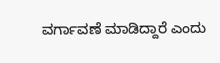ವರ್ಗಾವಣೆ ಮಾಡಿದ್ದಾರೆ ಎಂದು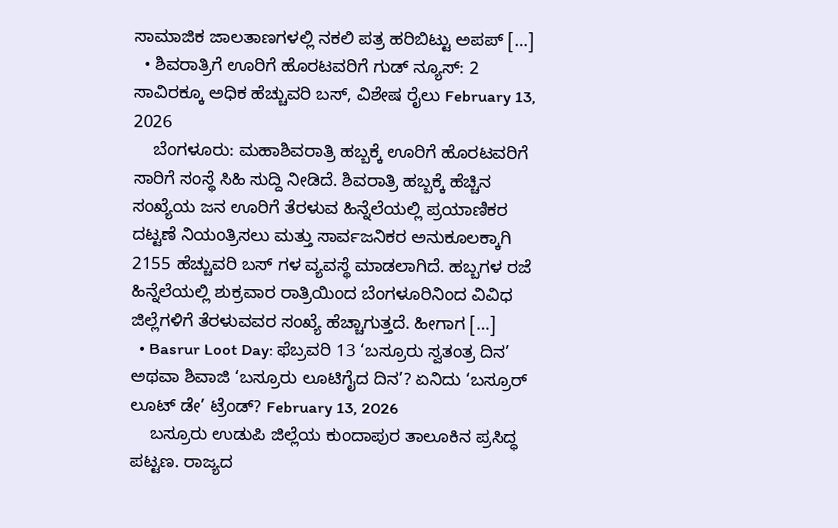ಸಾಮಾಜಿಕ ಜಾಲತಾಣಗಳಲ್ಲಿ ನಕಲಿ ಪತ್ರ ಹರಿಬಿಟ್ಟು ಅಪಪ್ […]
  • ಶಿವರಾತ್ರಿಗೆ ಊರಿಗೆ ಹೊರಟವರಿಗೆ ಗುಡ್ ನ್ಯೂಸ್: 2 ಸಾವಿರಕ್ಕೂ ಅಧಿಕ ಹೆಚ್ಚುವರಿ ಬಸ್, ವಿಶೇಷ ರೈಲು February 13, 2026
    ಬೆಂಗಳೂರು: ಮಹಾಶಿವರಾತ್ರಿ ಹಬ್ಬಕ್ಕೆ ಊರಿಗೆ ಹೊರಟವರಿಗೆ ಸಾರಿಗೆ ಸಂಸ್ಥೆ ಸಿಹಿ ಸುದ್ದಿ ನೀಡಿದೆ. ಶಿವರಾತ್ರಿ ಹಬ್ಬಕ್ಕೆ ಹೆಚ್ಚಿನ ಸಂಖ್ಯೆಯ ಜನ ಊರಿಗೆ ತೆರಳುವ ಹಿನ್ನೆಲೆಯಲ್ಲಿ ಪ್ರಯಾಣಿಕರ ದಟ್ಟಣೆ ನಿಯಂತ್ರಿಸಲು ಮತ್ತು ಸಾರ್ವಜನಿಕರ ಅನುಕೂಲಕ್ಕಾಗಿ 2155 ಹೆಚ್ಚುವರಿ ಬಸ್ ಗಳ ವ್ಯವಸ್ಥೆ ಮಾಡಲಾಗಿದೆ. ಹಬ್ಬಗಳ ರಜೆ ಹಿನ್ನೆಲೆಯಲ್ಲಿ ಶುಕ್ರವಾರ ರಾತ್ರಿಯಿಂದ ಬೆಂಗಳೂರಿನಿಂದ ವಿವಿಧ ಜಿಲ್ಲೆಗಳಿಗೆ ತೆರಳುವವರ ಸಂಖ್ಯೆ ಹೆಚ್ಚಾಗುತ್ತದೆ. ಹೀಗಾಗ […]
  • Basrur Loot Day: ಫೆಬ್ರವರಿ 13 ‘ಬಸ್ರೂರು ಸ್ವತಂತ್ರ ದಿನ’ ಅಥವಾ ಶಿವಾಜಿ ‘ಬಸ್ರೂರು ಲೂಟಿಗೈದ ದಿನ’? ಏನಿದು ‘ಬಸ್ರೂರ್ ಲೂಟ್ ಡೇ’ ಟ್ರೆಂಡ್? February 13, 2026
    ಬಸ್ರೂರು ಉಡುಪಿ ಜಿಲ್ಲೆಯ ಕುಂದಾಪುರ ತಾಲೂಕಿನ ಪ್ರಸಿದ್ಧ ಪಟ್ಟಣ. ರಾಜ್ಯದ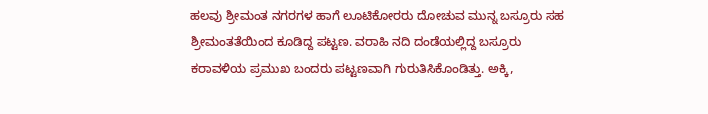ಹಲವು ಶ್ರೀಮಂತ ನಗರಗಳ ಹಾಗೆ ಲೂಟಿಕೋರರು ದೋಚುವ ಮುನ್ನ ಬಸ್ರೂರು ಸಹ ಶ್ರೀಮಂತತೆಯಿಂದ ಕೂಡಿದ್ದ ಪಟ್ಟಣ. ವರಾಹಿ ನದಿ ದಂಡೆಯಲ್ಲಿದ್ದ ಬಸ್ರೂರು ಕರಾವಳಿಯ ಪ್ರಮುಖ ಬಂದರು ಪಟ್ಟಣವಾಗಿ ಗುರುತಿಸಿಕೊಂಡಿತ್ತು. ಅಕ್ಕಿ,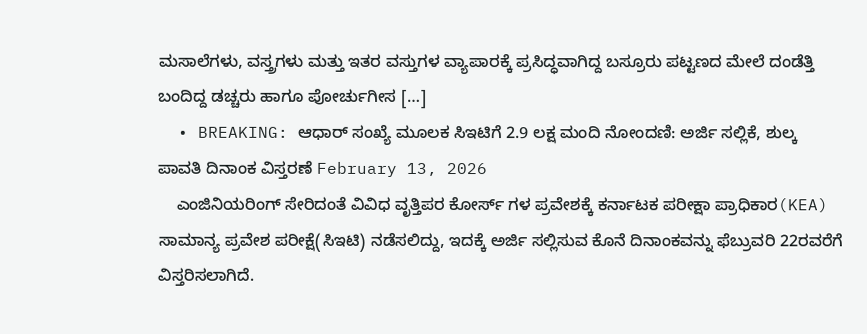ಮಸಾಲೆಗಳು, ವಸ್ತ್ರಗಳು ಮತ್ತು ಇತರ ವಸ್ತುಗಳ ವ್ಯಾಪಾರಕ್ಕೆ ಪ್ರಸಿದ್ಧವಾಗಿದ್ದ ಬಸ್ರೂರು ಪಟ್ಟಣದ ಮೇಲೆ ದಂಡೆತ್ತಿ ಬಂದಿದ್ದ ಡಚ್ಚರು ಹಾಗೂ ಪೋರ್ಚುಗೀಸ […]
  • BREAKING: ಆಧಾರ್ ಸಂಖ್ಯೆ ಮೂಲಕ ಸಿಇಟಿಗೆ 2.9 ಲಕ್ಷ ಮಂದಿ ನೋಂದಣಿ: ಅರ್ಜಿ ಸಲ್ಲಿಕೆ, ಶುಲ್ಕ ಪಾವತಿ ದಿನಾಂಕ ವಿಸ್ತರಣೆ February 13, 2026
    ಎಂಜಿನಿಯರಿಂಗ್ ಸೇರಿದಂತೆ ವಿವಿಧ ವೃತ್ತಿಪರ ಕೋರ್ಸ್ ಗಳ ಪ್ರವೇಶಕ್ಕೆ ಕರ್ನಾಟಕ ಪರೀಕ್ಷಾ ಪ್ರಾಧಿಕಾರ(KEA) ಸಾಮಾನ್ಯ ಪ್ರವೇಶ ಪರೀಕ್ಷೆ(ಸಿಇಟಿ) ನಡೆಸಲಿದ್ದು, ಇದಕ್ಕೆ ಅರ್ಜಿ ಸಲ್ಲಿಸುವ ಕೊನೆ ದಿನಾಂಕವನ್ನು ಫೆಬ್ರುವರಿ 22ರವರೆಗೆ ವಿಸ್ತರಿಸಲಾಗಿದೆ.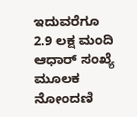ಇದುವರೆಗೂ 2.9 ಲಕ್ಷ ಮಂದಿ ಆಧಾರ್ ಸಂಖ್ಯೆ ಮೂಲಕ ನೋಂದಣಿ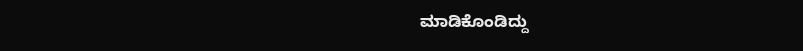ಮಾಡಿಕೊಂಡಿದ್ದು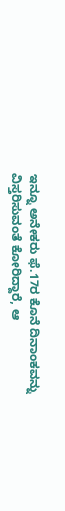ಇನ್ನೂ ಅನೇಕರು ಫೆ.17ರ ಕೊನೆ ದಿನಾಂಕವನ್ನು ವಿಸ್ತರಿಸುವಂತೆ ಕೋರಿದ್ದಾರೆ, ಆ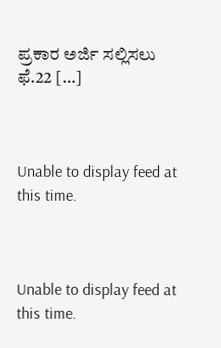ಪ್ರಕಾರ ಅರ್ಜಿ ಸಲ್ಲಿಸಲು ಫೆ.22 […]



Unable to display feed at this time.



Unable to display feed at this time.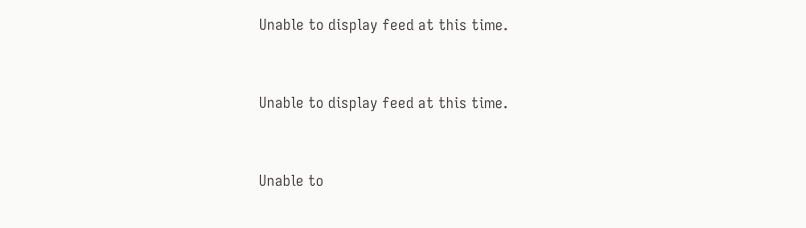Unable to display feed at this time.



Unable to display feed at this time.



Unable to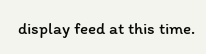display feed at this time.